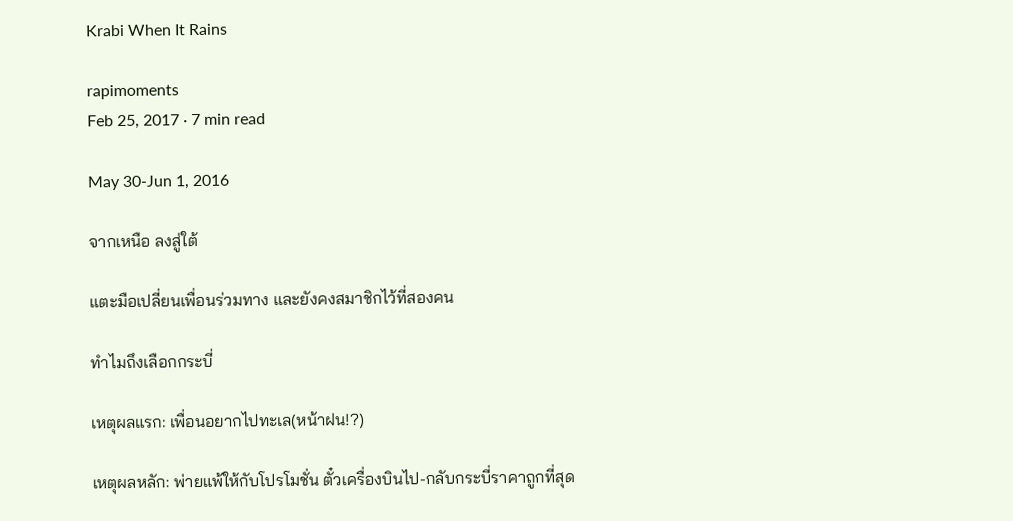Krabi When It Rains

rapimoments
Feb 25, 2017 · 7 min read

May 30-Jun 1, 2016

จากเหนือ ลงสู่ใต้

แตะมือเปลี่ยนเพื่อนร่วมทาง และยังคงสมาชิกไว้ที่สองคน

ทำไมถึงเลือกกระบี่

เหตุผลแรก: เพื่อนอยากไปทะเล(หน้าฝน!?)

เหตุผลหลัก: พ่ายแพ้ให้กับโปรโมชั่น ตั๋วเครื่องบินไป-กลับกระบี่ราคาถูกที่สุด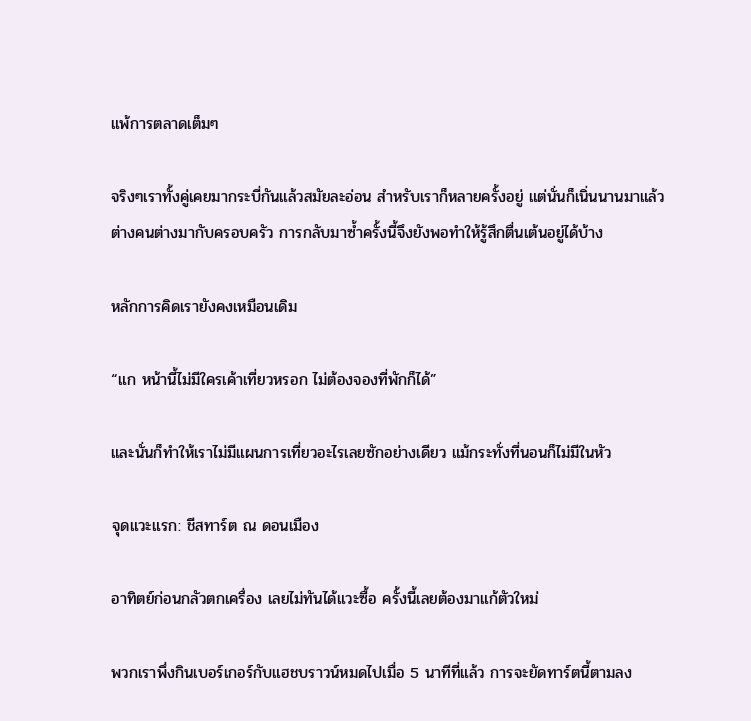แพ้การตลาดเต็มๆ

จริงๆเราทั้งคู่เคยมากระบี่กันแล้วสมัยละอ่อน สำหรับเราก็หลายครั้งอยู่ แต่นั่นก็เนิ่นนานมาแล้ว ต่างคนต่างมากับครอบครัว การกลับมาซ้ำครั้งนี้จึงยังพอทำให้รู้สึกตื่นเต้นอยู่ได้บ้าง

หลักการคิดเรายังคงเหมือนเดิม

“แก หน้านี้ไม่มีใครเค้าเที่ยวหรอก ไม่ต้องจองที่พักก็ได้”

และนั่นก็ทำให้เราไม่มีแผนการเที่ยวอะไรเลยซักอย่างเดียว แม้กระทั่งที่นอนก็ไม่มีในหัว

จุดแวะแรก: ชีสทาร์ต ณ ดอนเมือง

อาทิตย์ก่อนกลัวตกเครื่อง เลยไม่ทันได้แวะซื้อ ครั้งนี้เลยต้องมาแก้ตัวใหม่

พวกเราพึ่งกินเบอร์เกอร์กับแฮชบราวน์หมดไปเมื่อ 5 นาทีที่แล้ว การจะยัดทาร์ตนี้ตามลง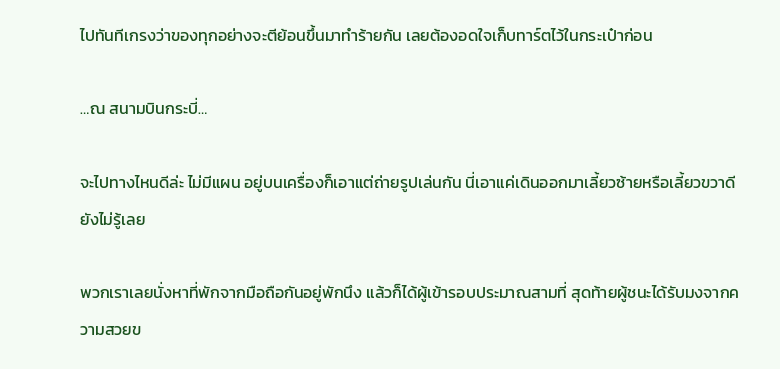ไปทันทีเกรงว่าของทุกอย่างจะตีย้อนขึ้นมาทำร้ายกัน เลยต้องอดใจเก็บทาร์ตไว้ในกระเป๋าก่อน

…ณ สนามบินกระบี่…

จะไปทางไหนดีล่ะ ไม่มีแผน อยู่บนเครื่องก็เอาแต่ถ่ายรูปเล่นกัน นี่เอาแค่เดินออกมาเลี้ยวซ้ายหรือเลี้ยวขวาดียังไม่รู้เลย

พวกเราเลยนั่งหาที่พักจากมือถือกันอยู่พักนึง แล้วก็ได้ผู้เข้ารอบประมาณสามที่ สุดท้ายผู้ชนะได้รับมงจากความสวยข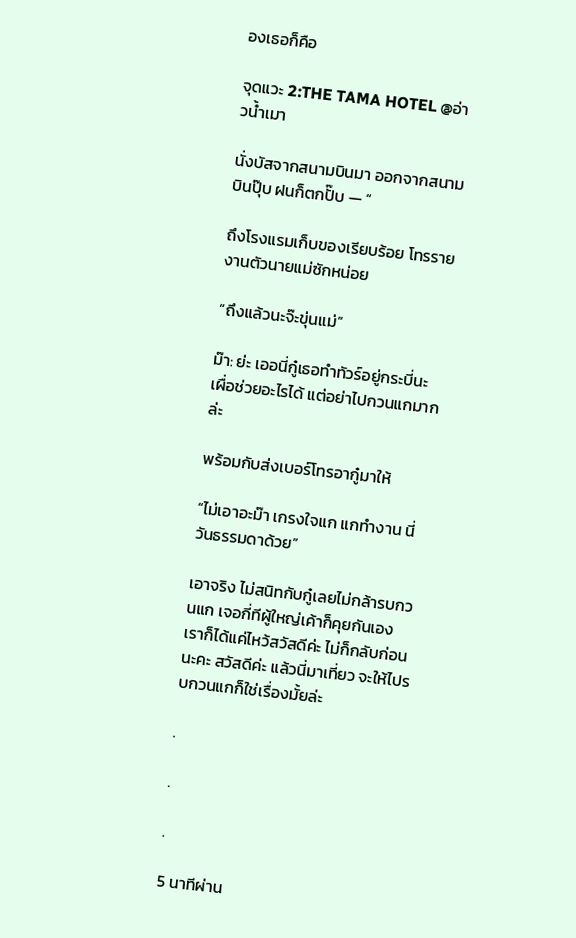องเธอก็คือ

จุดแวะ 2:THE TAMA HOTEL @อ่าวน้ำเมา

นั่งบัสจากสนามบินมา ออกจากสนามบินปุ๊บ ฝนก็ตกปั๊บ — “

ถึงโรงแรมเก็บของเรียบร้อย โทรรายงานตัวนายแม่ซักหน่อย

“ถึงแล้วนะจ๊ะขุ่นแม่”

ม๊า: ย่ะ เออนี่กู๋เธอทำทัวร์อยู่กระบี่นะ เผื่อช่วยอะไรได้ แต่อย่าไปกวนแกมากล่ะ

พร้อมกับส่งเบอร์โทรอากู๋มาให้

“ไม่เอาอะม๊า เกรงใจแก แกทำงาน นี่วันธรรมดาด้วย”

เอาจริง ไม่สนิทกับกู๋เลยไม่กล้ารบกวนแก เจอกี่ทีผู้ใหญ่เค้าก็คุยกันเอง เราก็ได้แค่ไหว้สวัสดีค่ะ ไม่ก็กลับก่อนนะคะ สวัสดีค่ะ แล้วนี่มาเที่ยว จะให้ไปรบกวนแกก็ใช่เรื่องมั้ยล่ะ

.

.

.

5 นาทีผ่าน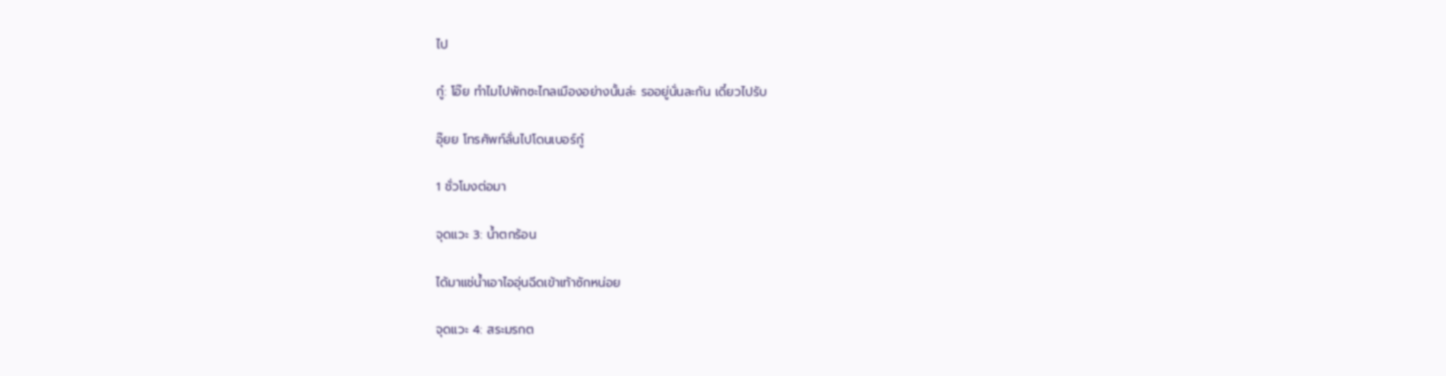ไป

กู๋: โอ๊ย ทำไมไปพักซะไกลเมืองอย่างนั้นล่ะ รออยู่นั่นละกัน เดี๋ยวไปรับ

อุ๊ยย โทรศัพท์ลั่นไปโดนเบอร์กู๋

1 ชั่วโมงต่อมา

จุดแวะ 3: น้ำตกร้อน

ได้มาแช่น้ำเอาไออุ่นฉีดเข้าเท้าซักหน่อย

จุดแวะ 4: สระมรกต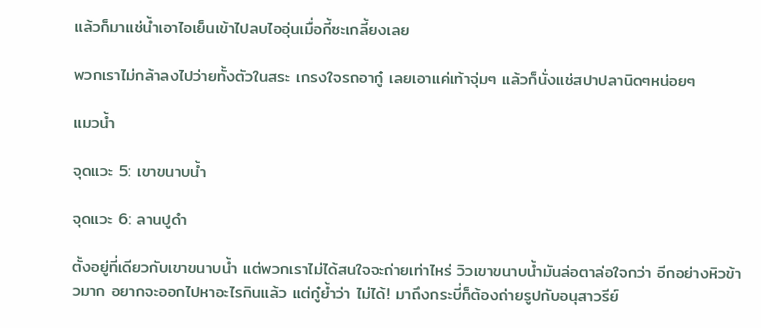แล้วก็มาแช่น้ำเอาไอเย็นเข้าไปลบไออุ่นเมื่อกี้ซะเกลี้ยงเลย

พวกเราไม่กล้าลงไปว่ายทั้งตัวในสระ เกรงใจรถอากู๋ เลยเอาแค่เท้าจุ่มๆ แล้วก็นั่งแช่สปาปลานิดๆหน่อยๆ

แมวน้ำ

จุดแวะ 5: เขาขนาบน้ำ

จุดแวะ 6: ลานปูดำ

ตั้งอยู่ที่เดียวกับเขาขนาบน้ำ แต่พวกเราไม่ได้สนใจจะถ่ายเท่าไหร่ วิวเขาขนาบน้ำมันล่อตาล่อใจกว่า อีกอย่างหิวข้าวมาก อยากจะออกไปหาอะไรกินแล้ว แต่กู๋ย้ำว่า ไม่ได้! มาถึงกระบี่ก็ต้องถ่ายรูปกับอนุสาวรีย์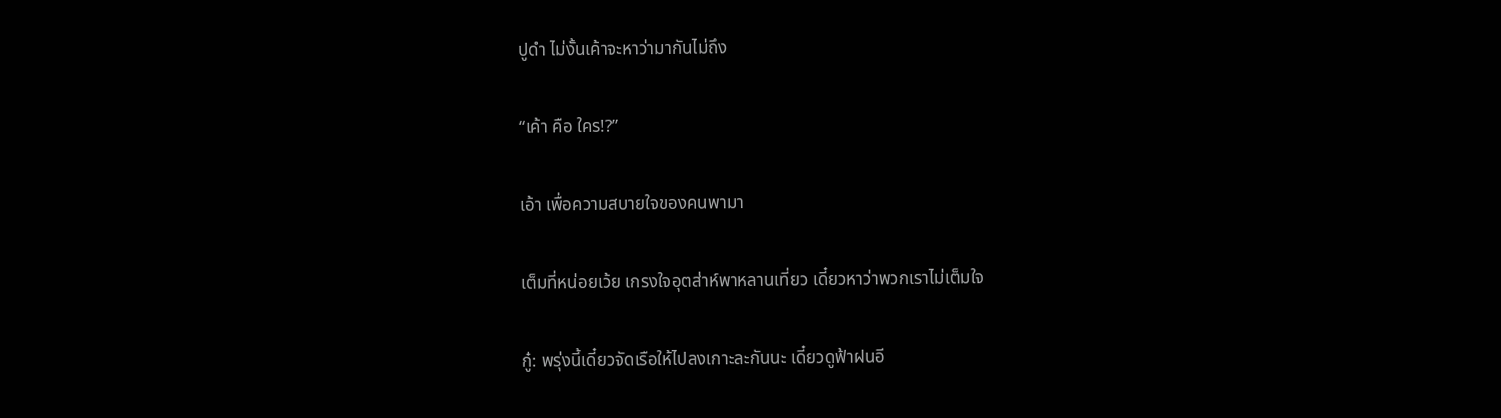ปูดำ ไม่งั้นเค้าจะหาว่ามากันไม่ถึง

“เค้า คือ ใคร!?”

เอ้า เพื่อความสบายใจของคนพามา

เต็มที่หน่อยเว้ย เกรงใจอุตส่าห์พาหลานเที่ยว เดี๋ยวหาว่าพวกเราไม่เต็มใจ

กู๋: พรุ่งนี้เดี๋ยวจัดเรือให้ไปลงเกาะละกันนะ เดี๋ยวดูฟ้าฝนอี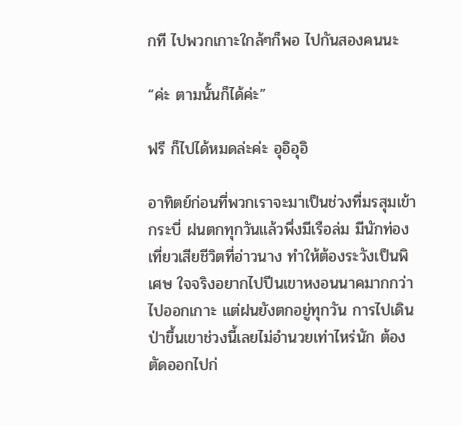กที ไปพวกเกาะใกล้ๆก็พอ ไปกันสองคนนะ

“ค่ะ ตามนั้นก็ได้ค่ะ”

ฟรี ก็ไปได้หมดล่ะค่ะ อุอิอุอิ

อาทิตย์ก่อนที่พวกเราจะมาเป็นช่วงที่มรสุมเข้ากระบี่ ฝนตกทุกวันแล้วพึ่งมีเรือล่ม มีนักท่องเที่ยวเสียชีวิตที่อ่าวนาง ทำให้ต้องระวังเป็นพิเศษ ใจจริงอยากไปปีนเขาหงอนนาคมากกว่าไปออกเกาะ แต่ฝนยังตกอยู่ทุกวัน การไปเดินป่าขึ้นเขาช่วงนี้เลยไม่อำนวยเท่าไหร่นัก ต้องตัดออกไปก่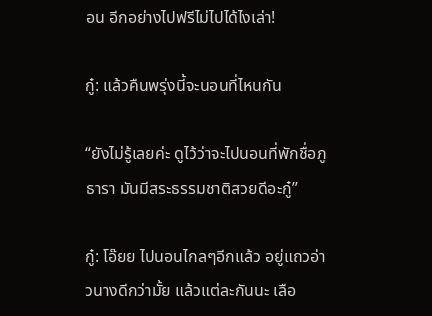อน อีกอย่างไปฟรีไม่ไปได้ไงเล่า!

กู๋: แล้วคืนพรุ่งนี้จะนอนที่ไหนกัน

“ยังไม่รู้เลยค่ะ ดูไว้ว่าจะไปนอนที่พักชื่อภูธารา มันมีสระธรรมชาติสวยดีอะกู๋”

กู๋: โอ๊ยย ไปนอนไกลๆอีกแล้ว อยู่แถวอ่าวนางดีกว่ามั้ย แล้วแต่ละกันนะ เลือ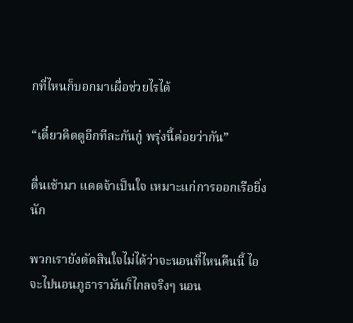กที่ไหนก็บอกมาเผื่อช่วยไรได้

“เดี๋ยวคิดดูอีกทีละกันกู๋ พรุ่งนี้ค่อยว่ากัน”

ตื่นเช้ามา แดดจ้าเป็นใจ เหมาะแก่การออกเรือยิ่งนัก

พวกเรายังตัดสินใจไม่ได้ว่าจะนอนที่ไหนคืนนี้ ไอจะไปนอนภูธารามันก็ไกลจริงๆ นอน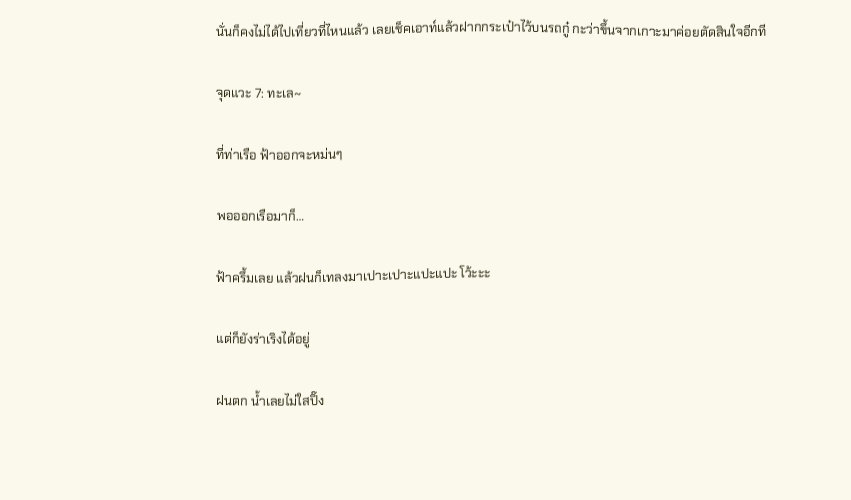นั่นก็คงไม่ได้ไปเที่ยวที่ไหนแล้ว เลยเช็คเอาท์แล้วฝากกระเป๋าไว้บนรถกู๋ กะว่าขึ้นจากเกาะมาค่อยตัดสินใจอีกที

จุดแวะ 7: ทะเล~

ที่ท่าเรือ ฟ้าออกจะหม่นๆ

พอออกเรือมาก็…

ฟ้าครึ้มเลย แล้วฝนก็เทลงมาเปาะเปาะแปะแปะ โว้ะะะ

แต่ก็ยังร่าเริงได้อยู่

ฝนตก น้ำเลยไม่ใสปิ๊ง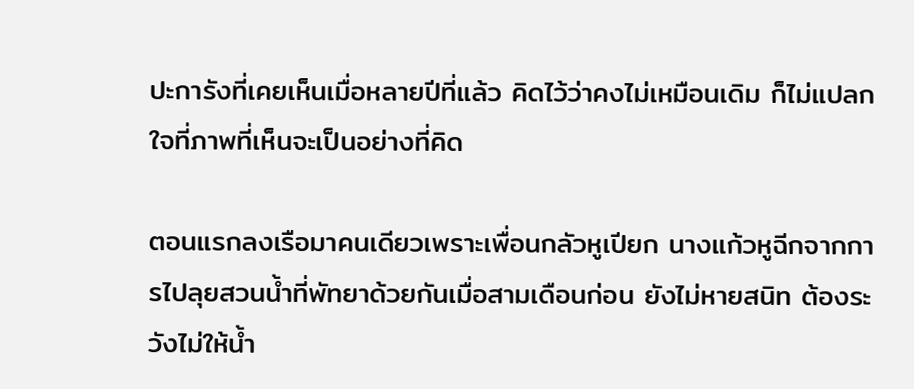ปะการังที่เคยเห็นเมื่อหลายปีที่แล้ว คิดไว้ว่าคงไม่เหมือนเดิม ก็ไม่แปลกใจที่ภาพที่เห็นจะเป็นอย่างที่คิด

ตอนแรกลงเรือมาคนเดียวเพราะเพื่อนกลัวหูเปียก นางแก้วหูฉีกจากการไปลุยสวนน้ำที่พัทยาด้วยกันเมื่อสามเดือนก่อน ยังไม่หายสนิท ต้องระวังไม่ให้น้ำ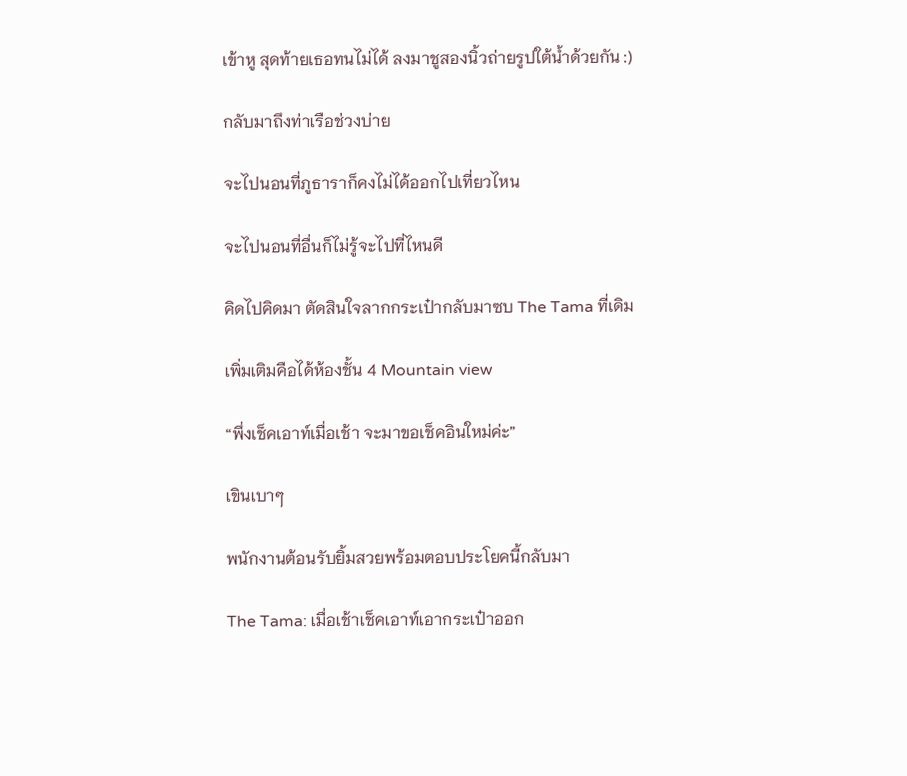เข้าหู สุดท้ายเธอทนไม่ได้ ลงมาชูสองนิ้วถ่ายรูปใต้น้ำด้วยกัน :)

กลับมาถึงท่าเรือช่วงบ่าย

จะไปนอนที่ภูธาราก็คงไม่ได้ออกไปเที่ยวไหน

จะไปนอนที่อื่นก็ไม่รู้จะไปที่ไหนดี

คิดไปคิดมา ตัดสินใจลากกระเป๋ากลับมาซบ The Tama ที่เดิม

เพิ่มเติมคือได้ห้องชั้น 4 Mountain view

“พึ่งเช็คเอาท์เมื่อเช้า จะมาขอเช็คอินใหม่ค่ะ”

เขินเบาๆ

พนักงานต้อนรับยิ้มสวยพร้อมตอบประโยคนี้กลับมา

The Tama: เมื่อเช้าเช็คเอาท์เอากระเป๋าออก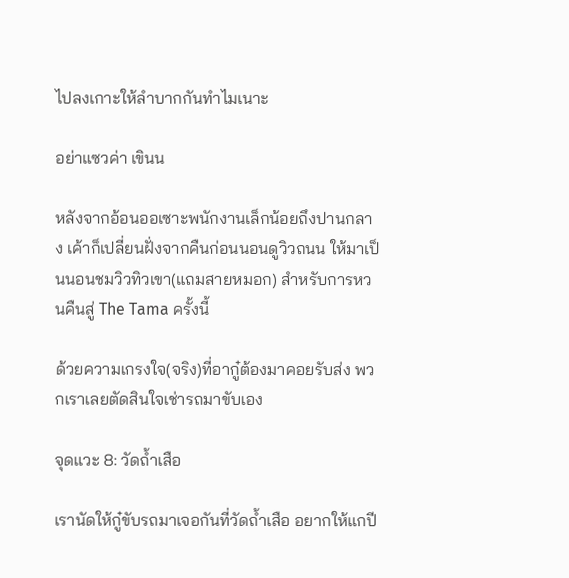ไปลงเกาะให้ลำบากกันทำไมเนาะ

อย่าแซวค่า เขินน

หลังจากอ้อนออเซาะพนักงานเล็กน้อยถึงปานกลาง เค้าก็เปลี่ยนฝั่งจากคืนก่อนนอนดูวิวถนน ให้มาเป็นนอนชมวิวทิวเขา(แถมสายหมอก) สำหรับการหวนคืนสู่ The Tama ครั้งนี้

ด้วยความเกรงใจ(จริง)ที่อากู๋ต้องมาคอยรับส่ง พวกเราเลยตัดสินใจเช่ารถมาขับเอง

จุดแวะ 8: วัดถ้ำเสือ

เรานัดให้กู๋ขับรถมาเจอกันที่วัดถ้ำเสือ อยากให้แกปี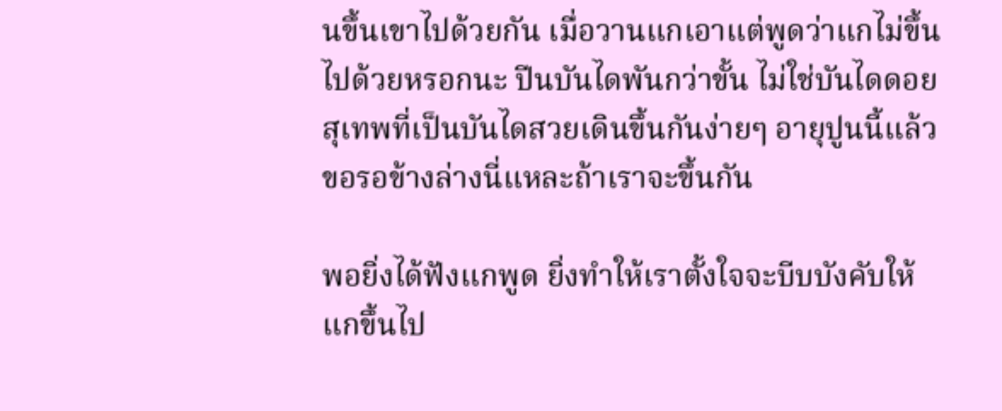นขึ้นเขาไปด้วยกัน เมื่อวานแกเอาแต่พูดว่าแกไม่ขึ้นไปด้วยหรอกนะ ปีนบันไดพันกว่าขั้น ไม่ใช่บันไดดอยสุเทพที่เป็นบันไดสวยเดินขึ้นกันง่ายๆ อายุปูนนี้แล้วขอรอข้างล่างนี่แหละถ้าเราจะขึ้นกัน

พอยิ่งได้ฟังแกพูด ยิ่งทำให้เราตั้งใจจะบีบบังคับให้แกขึ้นไป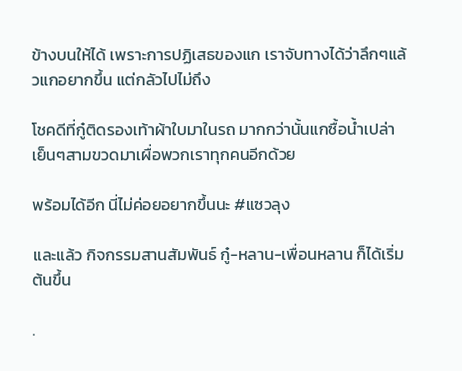ข้างบนให้ได้ เพราะการปฏิเสธของแก เราจับทางได้ว่าลึกๆแล้วแกอยากขึ้น แต่กลัวไปไม่ถึง

โชคดีที่กู๋ติดรองเท้าผ้าใบมาในรถ มากกว่านั้นแกซื้อน้ำเปล่าเย็นๆสามขวดมาเผื่อพวกเราทุกคนอีกด้วย

พร้อมได้อีก นี่ไม่ค่อยอยากขึ้นนะ #แซวลุง

และแล้ว กิจกรรมสานสัมพันธ์ กู๋-หลาน-เพื่อนหลาน ก็ได้เริ่มต้นขึ้น

.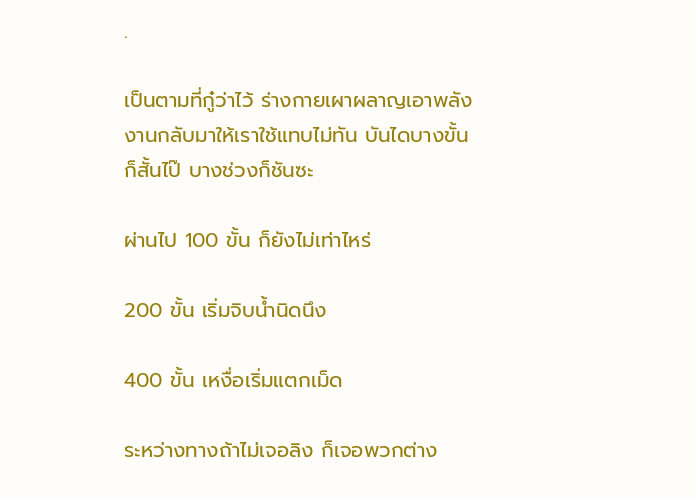.

เป็นตามที่กู๋ว่าไว้ ร่างกายเผาผลาญเอาพลังงานกลับมาให้เราใช้แทบไม่ทัน บันไดบางขั้นก็สั้นไป๊ บางช่วงก็ชันซะ

ผ่านไป 100 ขั้น ก็ยังไม่เท่าไหร่

200 ขั้น เริ่มจิบน้ำนิดนึง

400 ขั้น เหงื่อเริ่มแตกเม็ด

ระหว่างทางถ้าไม่เจอลิง ก็เจอพวกต่าง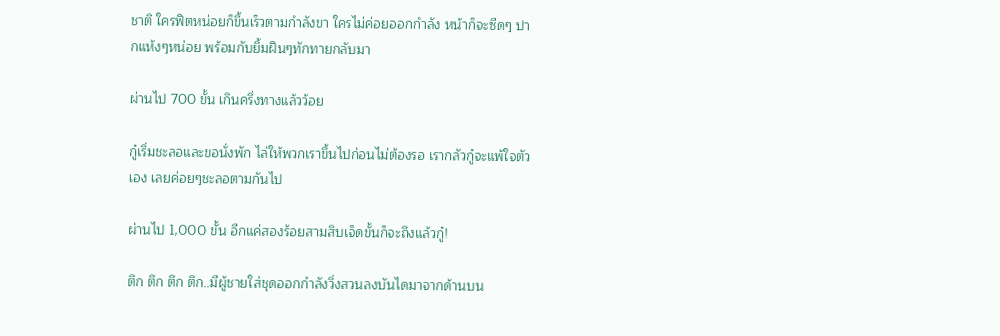ชาติ ใครฟิตหน่อยก็ขึ้นเร็วตามกำลังขา ใครไม่ค่อยออกกำลัง หน้าก็จะซีดๆ ปากแห้งๆหน่อย พร้อมกับยิ้มฝืนๆทักทายกลับมา

ผ่านไป 700 ขั้น เกินครึ่งทางแล้วว้อย

กู๋เริ่มชะลอและขอนั่งพัก ไล่ให้พวกเราขึ้นไปก่อนไม่ต้องรอ เรากลัวกู๋จะแพ้ใจตัวเอง เลยค่อยๆชะลอตามกันไป

ผ่านไป 1,000 ขั้น อีกแค่สองร้อยสามสิบเจ็ดขั้นก็จะถึงแล้วกู๋!

ตึก ตึก ตึก ตึก..มีผู้ชายใส่ชุดออกกำลังวิ่งสวนลงบันไดมาจากด้านบน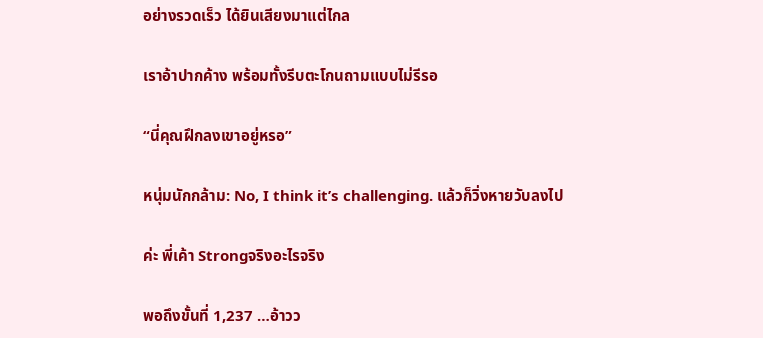อย่างรวดเร็ว ได้ยินเสียงมาแต่ไกล

เราอ้าปากค้าง พร้อมทั้งรีบตะโกนถามแบบไม่รีรอ

“นี่คุณฝึกลงเขาอยู่หรอ”

หนุ่มนักกล้าม: No, I think it’s challenging. แล้วก็วิ่งหายวับลงไป

ค่ะ พี่เค้า Strongจริงอะไรจริง

พอถึงขั้นที่ 1,237 …อ้าวว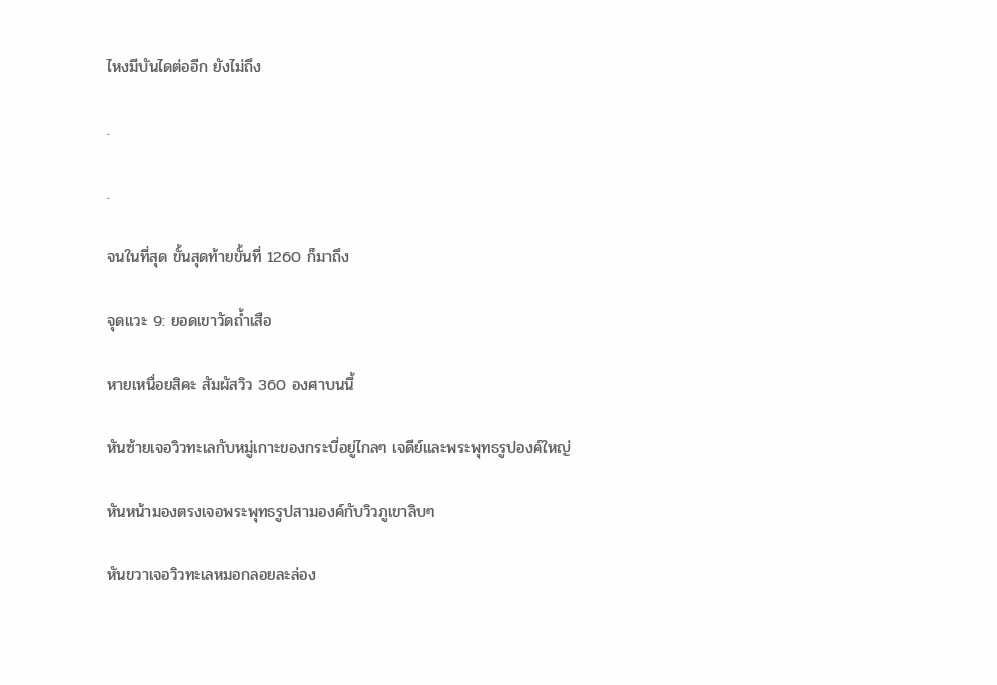ไหงมีบันไดต่ออีก ยังไม่ถึง

.

.

จนในที่สุด ขั้นสุดท้ายขั้นที่ 1260 ก็มาถึง

จุดแวะ 9: ยอดเขาวัดถ้ำเสือ

หายเหนื่อยสิคะ สัมผัสวิว 360 องศาบนนี้

หันซ้ายเจอวิวทะเลกับหมู่เกาะของกระบี่อยู่ไกลๆ เจดีย์และพระพุทธรูปองค์ใหญ่

หันหน้ามองตรงเจอพระพุทธรูปสามองค์กับวิวภูเขาลิบๆ

หันขวาเจอวิวทะเลหมอกลอยละล่อง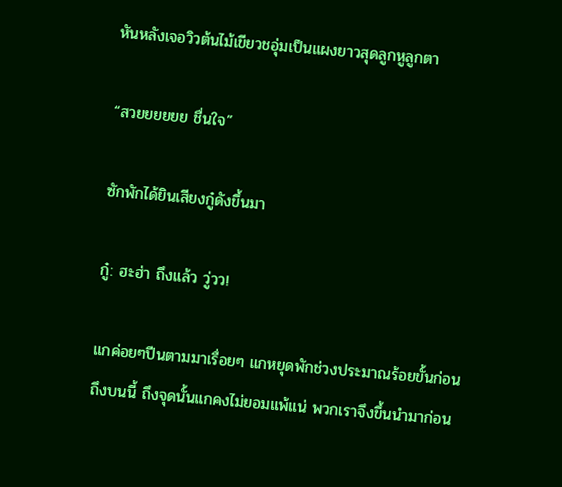หันหลังเจอวิวต้นไม้เขียวชอุ่มเป็นแผงยาวสุดลูกหูลูกตา

“สวยยยยยย ชื่นใจ”

ซักพักได้ยินเสียงกู๋ดังขึ้นมา

กู๋: ฮะฮ่า ถึงแล้ว วู่วว!

แกค่อยๆปีนตามมาเรื่อยๆ แกหยุดพักช่วงประมาณร้อยขั้นก่อนถึงบนนี้ ถึงจุดนั้นแกคงไม่ยอมแพ้แน่ พวกเราจึงขึ้นนำมาก่อน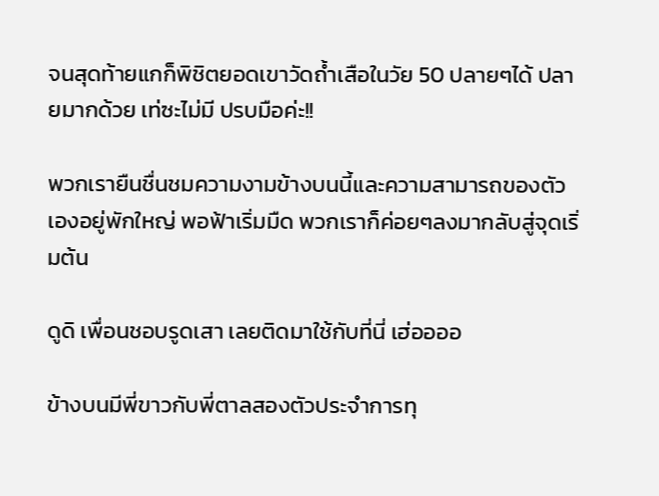จนสุดท้ายแกก็พิชิตยอดเขาวัดถ้ำเสือในวัย 50 ปลายๆได้ ปลายมากด้วย เท่ซะไม่มี ปรบมือค่ะ!!

พวกเรายืนชื่นชมความงามข้างบนนี้และความสามารถของตัวเองอยู่พักใหญ่ พอฟ้าเริ่มมืด พวกเราก็ค่อยๆลงมากลับสู่จุดเริ่มต้น

ดูดิ เพื่อนชอบรูดเสา เลยติดมาใช้กับที่นี่ เฮ่ออออ

ข้างบนมีพี่ขาวกับพี่ตาลสองตัวประจำการทุ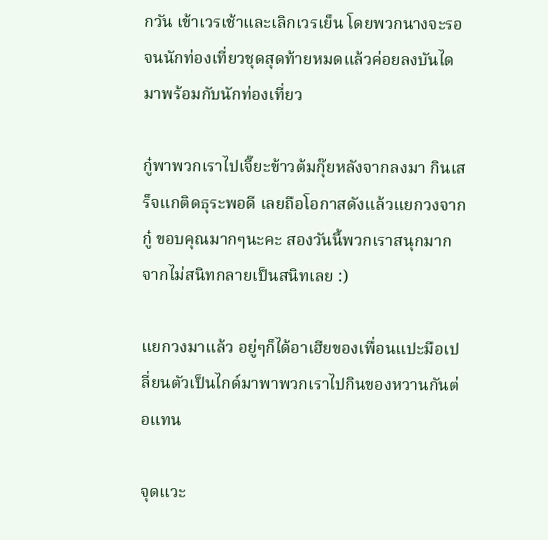กวัน เข้าเวรเช้าและเลิกเวรเย็น โดยพวกนางจะรอจนนักท่องเที่ยวชุดสุดท้ายหมดแล้วค่อยลงบันไดมาพร้อมกับนักท่องเที่ยว

กู๋พาพวกเราไปเจี๊ยะข้าวต้มกุ๊ยหลังจากลงมา กินเสร็จแกติดธุระพอดี เลยถือโอกาสดังแล้วแยกวงจากกู๋ ขอบคุณมากๆนะคะ สองวันนี้พวกเราสนุกมาก จากไม่สนิทกลายเป็นสนิทเลย :)

แยกวงมาแล้ว อยู่ๆก็ได้อาเฮียของเพื่อนแปะมือเปลี่ยนตัวเป็นไกด์มาพาพวกเราไปกินของหวานกันต่อแทน

จุดแวะ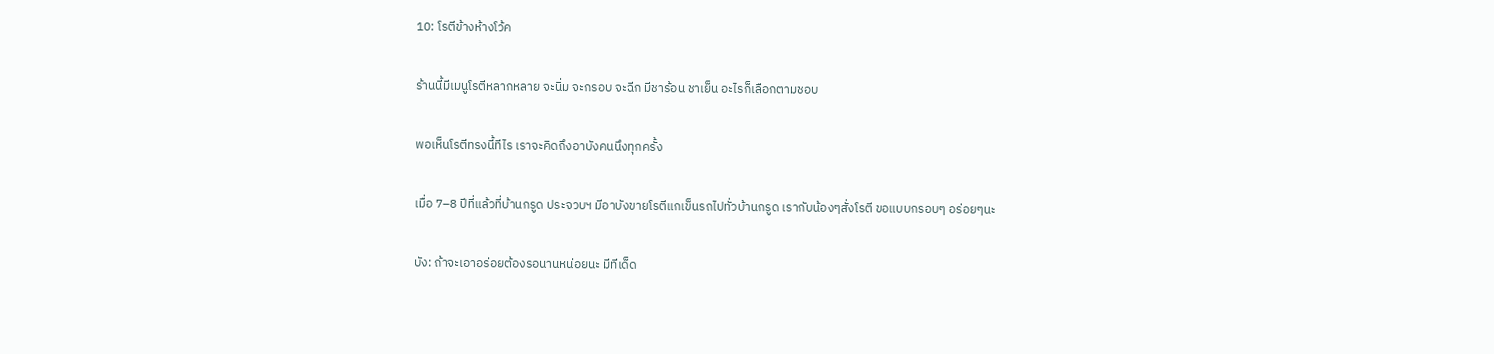10: โรตีข้างห้างโว้ค

ร้านนี้มีเมนูโรตีหลากหลาย จะนิ่ม จะกรอบ จะฉีก มีชาร้อน ชาเย็น อะไรก็เลือกตามชอบ

พอเห็นโรตีทรงนี้ทีไร เราจะคิดถึงอาบังคนนึงทุกครั้ง

เมื่อ 7–8 ปีที่แล้วที่บ้านกรูด ประจวบฯ มีอาบังขายโรตีแกเข็นรถไปทั่วบ้านกรูด เรากับน้องๆสั่งโรตี ขอแบบกรอบๆ อร่อยๆนะ

บัง: ถ้าจะเอาอร่อยต้องรอนานหน่อยนะ มีทีเด็ด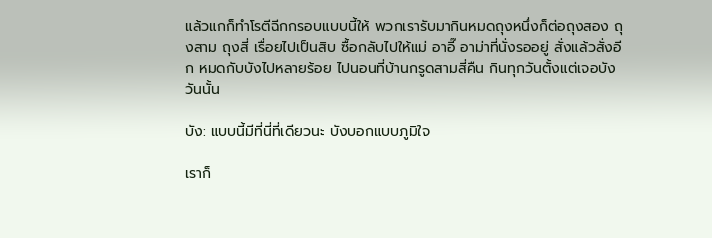แล้วแกก็ทำโรตีฉีกกรอบแบบนี้ให้ พวกเรารับมากินหมดถุงหนึ่งก็ต่อถุงสอง ถุงสาม ถุงสี่ เรื่อยไปเป็นสิบ ซื้อกลับไปให้แม่ อาอี๊ อาม่าที่นั่งรออยู่ สั่งแล้วสั่งอีก หมดกับบังไปหลายร้อย ไปนอนที่บ้านกรูดสามสี่คืน กินทุกวันตั้งแต่เจอบังวันนั้น

บัง: แบบนี้มีที่นี่ที่เดียวนะ บังบอกแบบภูมิใจ

เราก็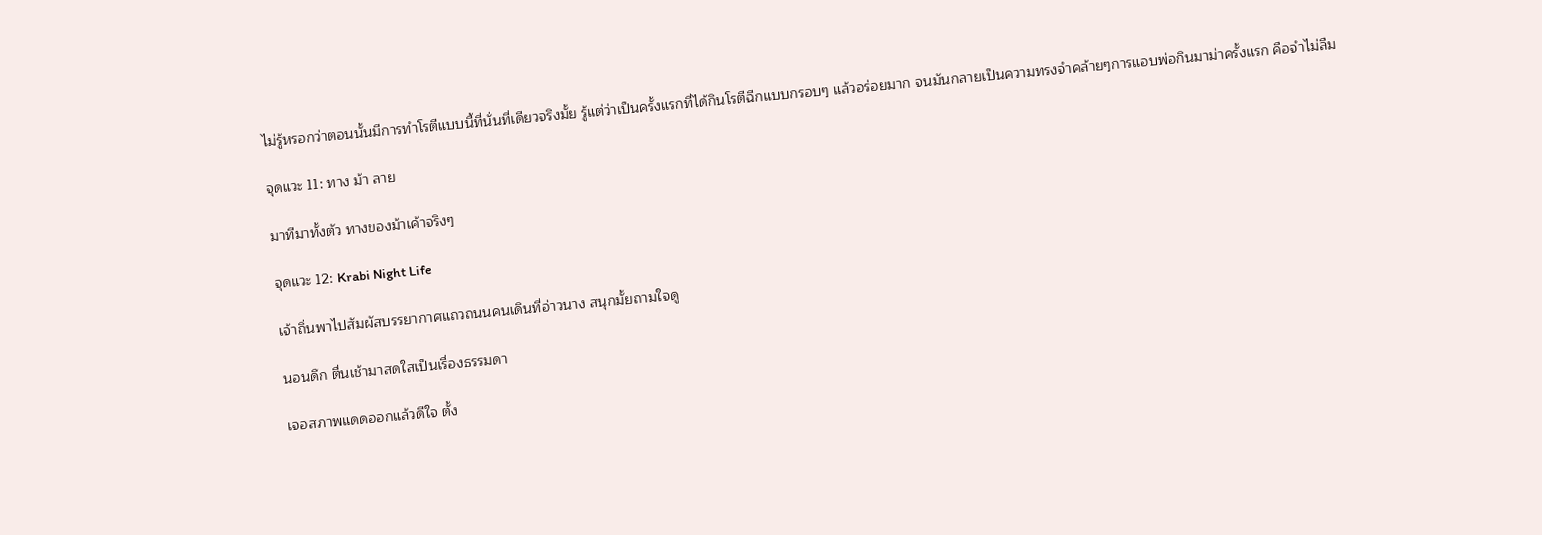ไม่รู้หรอกว่าตอนนั้นมีการทำโรตีแบบนี้ที่นั่นที่เดียวจริงมั้ย รู้แต่ว่าเป็นครั้งแรกที่ได้กินโรตีฉีกแบบกรอบๆ แล้วอร่อยมาก จนมันกลายเป็นความทรงจำคล้ายๆการแอบพ่อกินมาม่าครั้งแรก คือจำไม่ลืม

จุดแวะ 11: ทาง ม้า ลาย

มาทีมาทั้งตัว ทางของม้าเค้าจริงๆ

จุดแวะ 12: Krabi Night Life

เจ้าถิ่นพาไปสัมผัสบรรยากาศแถวถนนคนเดินที่อ่าวนาง สนุกมั้ยถามใจดู

นอนดึก ตื่นเช้ามาสดใสเป็นเรื่องธรรมดา

เจอสภาพแดดออกแล้วดีใจ ตั้ง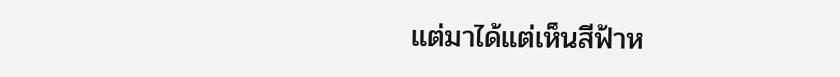แต่มาได้แต่เห็นสีฟ้าห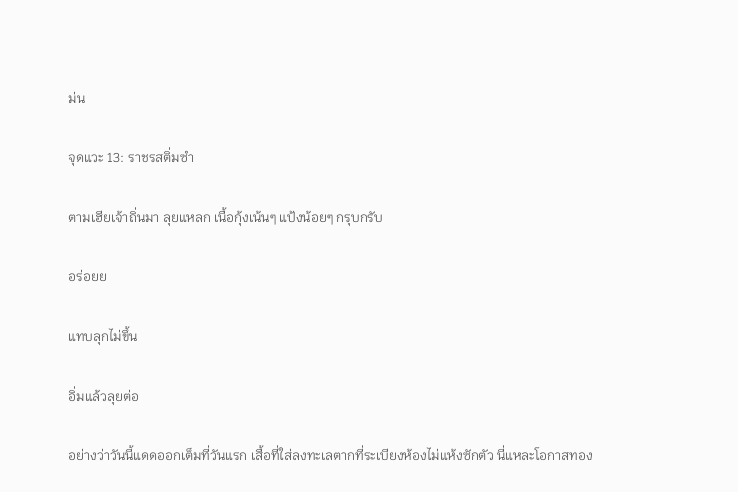ม่น

จุดแวะ 13: ราชรสติ่มซำ

ตามเฮียเจ้าถิ่นมา ลุยแหลก เนื้อกุ้งเน้นๆ แป้งน้อยๆ กรุบกรับ

อร่อยย

แทบลุกไม่ขึ้น

อิ่มแล้วลุยต่อ

อย่างว่าวันนี้แดดออกเต็มที่วันแรก เสื้อที่ใส่ลงทะเลตากที่ระเบียงห้องไม่แห้งซักตัว นี่แหละโอกาสทอง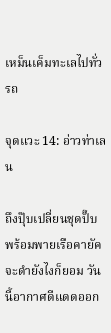เหม็นเค็มทะเลไปทั่วรถ

จุดแวะ 14: อ่าวท่าเลน

ถึงปุ๊บเปลี่ยนชุดปั๊บ พร้อมพายเรือคายัค จะดำยังไงก็ยอม วันนี้อากาศดีแดดออก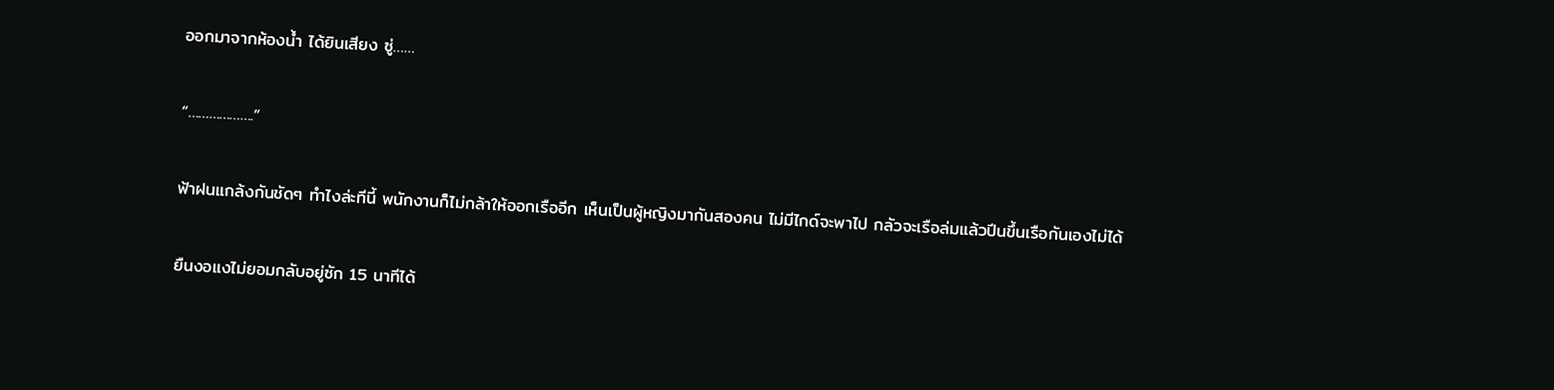ออกมาจากห้องน้ำ ได้ยินเสียง ซู่……

“……………….”

ฟ้าฝนแกล้งกันชัดๆ ทำไงล่ะทีนี้ พนักงานก็ไม่กล้าให้ออกเรืออีก เห็นเป็นผู้หญิงมากันสองคน ไม่มีไกด์จะพาไป กลัวจะเรือล่มแล้วปีนขึ้นเรือกันเองไม่ได้

ยืนงอแงไม่ยอมกลับอยู่ซัก 15 นาทีได้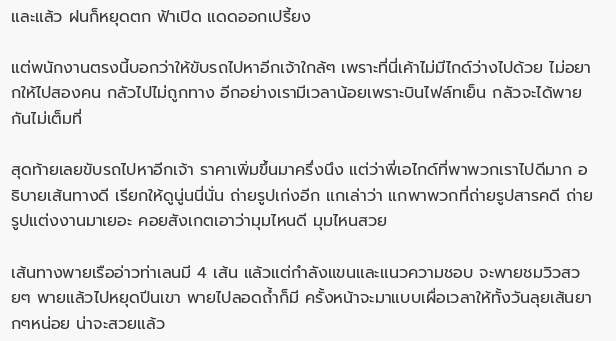และแล้ว ฝนก็หยุดตก ฟ้าเปิด แดดออกเปรี้ยง

แต่พนักงานตรงนี้บอกว่าให้ขับรถไปหาอีกเจ้าใกล้ๆ เพราะที่นี่เค้าไม่มีไกด์ว่างไปด้วย ไม่อยากให้ไปสองคน กลัวไปไม่ถูกทาง อีกอย่างเรามีเวลาน้อยเพราะบินไฟล์ทเย็น กลัวจะได้พายกันไม่เต็มที่

สุดท้ายเลยขับรถไปหาอีกเจ้า ราคาเพิ่มขึ้นมาครึ่งนึง แต่ว่าพี่เอไกด์ที่พาพวกเราไปดีมาก อธิบายเส้นทางดี เรียกให้ดูนู่นนี่นั่น ถ่ายรูปเก่งอีก แกเล่าว่า แกพาพวกที่ถ่ายรูปสารคดี ถ่ายรูปแต่งงานมาเยอะ คอยสังเกตเอาว่ามุมไหนดี มุมไหนสวย

เส้นทางพายเรืออ่าวท่าเลนมี 4 เส้น แล้วแต่กำลังแขนและแนวความชอบ จะพายชมวิวสวยๆ พายแล้วไปหยุดปีนเขา พายไปลอดถ้ำก็มี ครั้งหน้าจะมาแบบเผื่อเวลาให้ทั้งวันลุยเส้นยากๆหน่อย น่าจะสวยแล้ว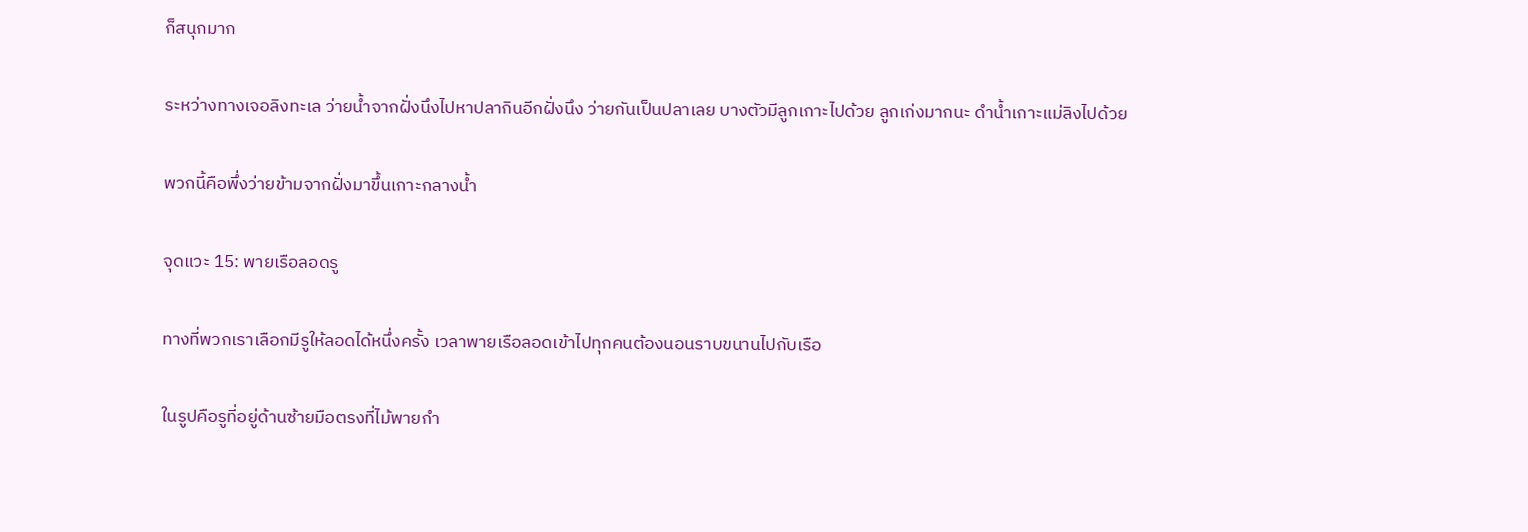ก็สนุกมาก

ระหว่างทางเจอลิงทะเล ว่ายน้ำจากฝั่งนึงไปหาปลากินอีกฝั่งนึง ว่ายกันเป็นปลาเลย บางตัวมีลูกเกาะไปด้วย ลูกเก่งมากนะ ดำน้ำเกาะแม่ลิงไปด้วย

พวกนี้คือพึ่งว่ายข้ามจากฝั่งมาขึ้นเกาะกลางน้ำ

จุดแวะ 15: พายเรือลอดรู

ทางที่พวกเราเลือกมีรูให้ลอดได้หนึ่งครั้ง เวลาพายเรือลอดเข้าไปทุกคนต้องนอนราบขนานไปกับเรือ

ในรูปคือรูที่อยู่ด้านซ้ายมือตรงที่ไม้พายกำ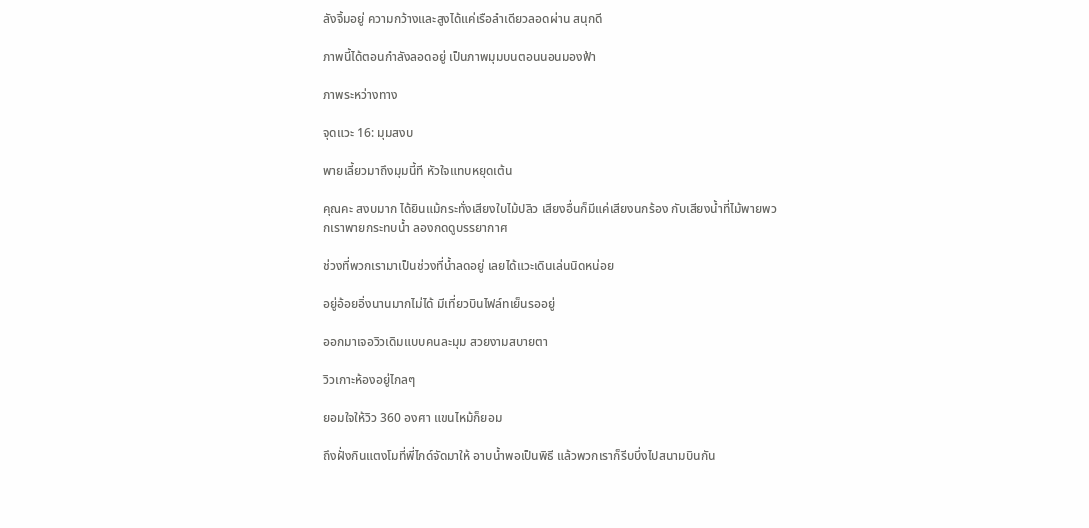ลังจิ้มอยู่ ความกว้างและสูงได้แค่เรือลำเดียวลอดผ่าน สนุกดี

ภาพนี้ได้ตอนกำลังลอดอยู่ เป็นภาพมุมบนตอนนอนมองฟ้า

ภาพระหว่างทาง

จุดแวะ 16: มุมสงบ

พายเลี้ยวมาถึงมุมนี้ที หัวใจแทบหยุดเต้น

คุณคะ สงบมาก ได้ยินแม้กระทั่งเสียงใบไม้ปลิว เสียงอื่นก็มีแค่เสียงนกร้อง กับเสียงน้ำที่ไม้พายพวกเราพายกระทบน้ำ ลองกดดูบรรยากาศ

ช่วงที่พวกเรามาเป็นช่วงที่น้ำลดอยู่ เลยได้แวะเดินเล่นนิดหน่อย

อยู่อ้อยอิ่งนานมากไม่ได้ มีเที่ยวบินไฟล์ทเย็นรออยู่

ออกมาเจอวิวเดิมแบบคนละมุม สวยงามสบายตา

วิวเกาะห้องอยู่ไกลๆ

ยอมใจให้วิว 360 องศา แขนไหม้ก็ยอม

ถึงฝั่งกินแตงโมที่พี่ไกด์จัดมาให้ อาบน้ำพอเป็นพิธี แล้วพวกเราก็รีบบึ่งไปสนามบินกัน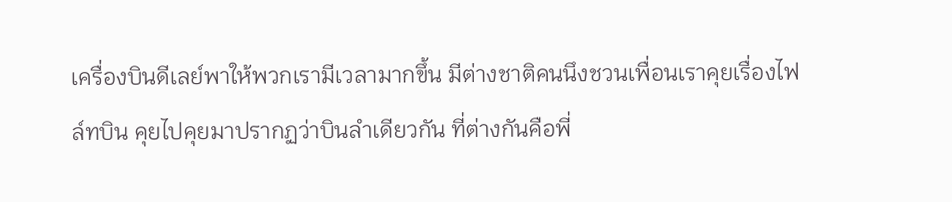เครื่องบินดีเลย์พาให้พวกเรามีเวลามากขึ้น มีต่างชาติคนนึงชวนเพื่อนเราคุยเรื่องไฟล์ทบิน คุยไปคุยมาปรากฏว่าบินลำเดียวกัน ที่ต่างกันคือพี่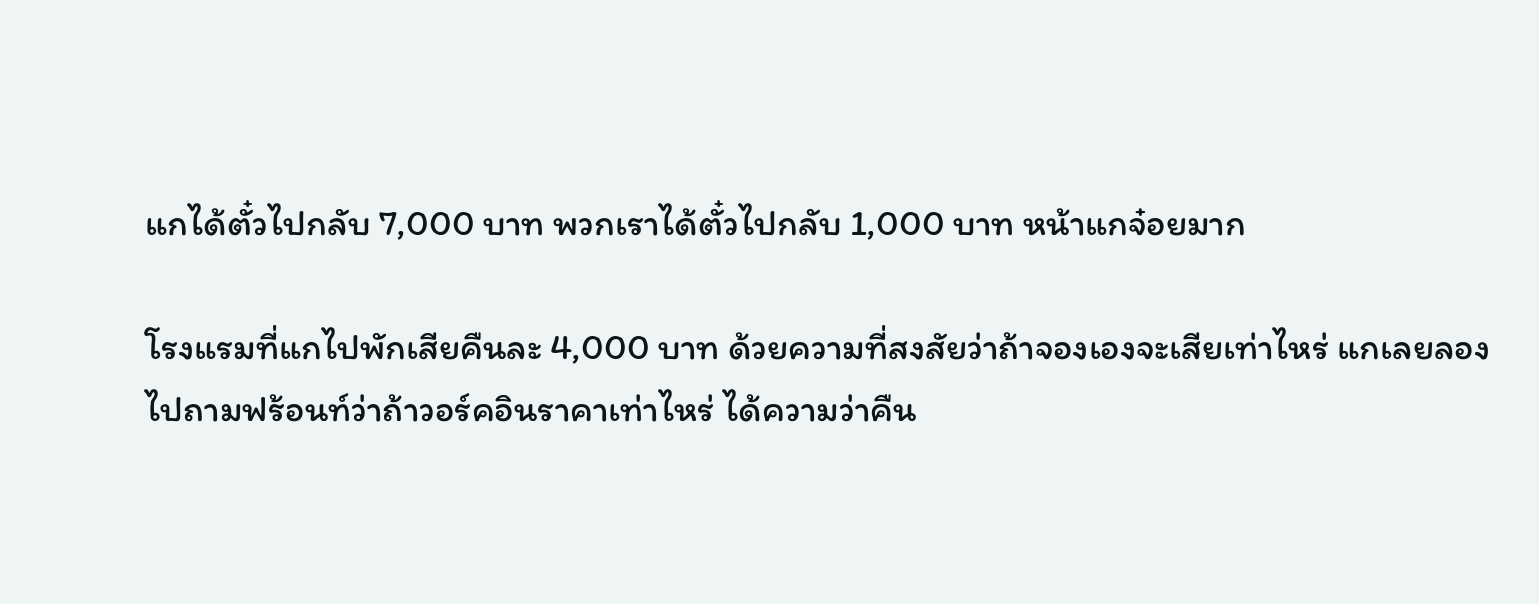แกได้ตั๋วไปกลับ 7,000 บาท พวกเราได้ตั๋วไปกลับ 1,000 บาท หน้าแกจ๋อยมาก

โรงแรมที่แกไปพักเสียคืนละ 4,000 บาท ด้วยความที่สงสัยว่าถ้าจองเองจะเสียเท่าไหร่ แกเลยลองไปถามฟร้อนท์ว่าถ้าวอร์คอินราคาเท่าไหร่ ได้ความว่าคืน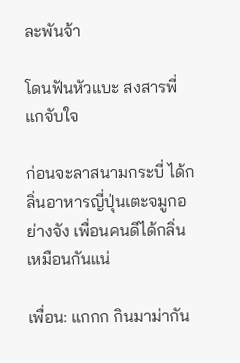ละพันจ้า

โดนฟันหัวแบะ สงสารพี่แกจับใจ

ก่อนจะลาสนามกระบี่ ได้กลิ่นอาหารญี่ปุ่นเตะจมูกอย่างจัง เพื่อนคนดีได้กลิ่นเหมือนกันแน่

เพื่อน: แกกก กินมาม่ากัน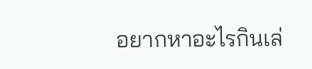อยากหาอะไรกินเล่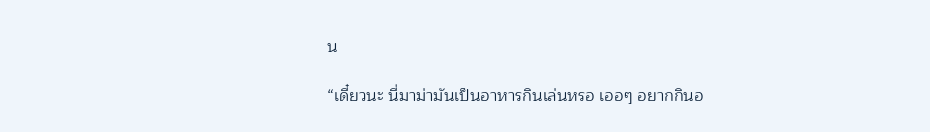น

“เดี๋ยวนะ นี่มาม่ามันเป็นอาหารกินเล่นหรอ เออๆ อยากกินอ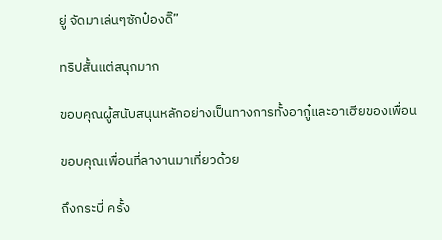ยู่ จัดมาเล่นๆซักป๋องดิ๊”

ทริปสั้นแต่สนุกมาก

ขอบคุณผู้สนับสนุนหลักอย่างเป็นทางการทั้งอากู๋และอาเฮียของเพื่อน

ขอบคุณเพื่อนที่ลางานมาเที่ยวด้วย

ถึงกระบี่ ครั้ง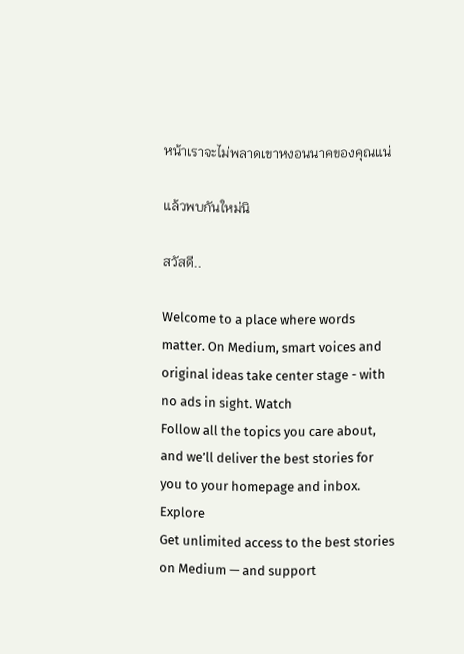หน้าเราจะไม่พลาดเขาหงอนนาคของคุณแน่

แล้วพบกันใหม่นิ

สวัสดี..

Welcome to a place where words matter. On Medium, smart voices and original ideas take center stage - with no ads in sight. Watch
Follow all the topics you care about, and we’ll deliver the best stories for you to your homepage and inbox. Explore
Get unlimited access to the best stories on Medium — and support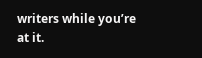writers while you’re at it.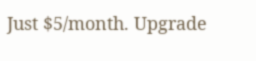Just $5/month. Upgrade